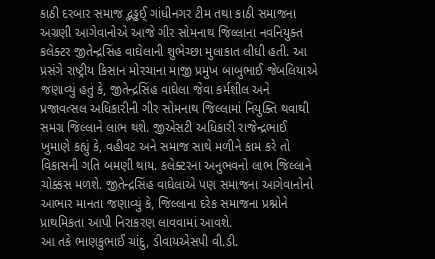કાઠી દરબાર સમાજ દ્ભડ્ઢઈ્‌ ગાંધીનગર ટીમ તથા કાઠી સમાજના અગ્રણી આગેવાનોએ આજે ગીર સોમનાથ જિલ્લાના નવનિયુક્ત કલેક્ટર જીતેન્દ્રસિંહ વાઘેલાની શુભેચ્છા મુલાકાત લીધી હતી. આ પ્રસંગે રાષ્ટ્રીય કિસાન મોરચાના માજી પ્રમુખ બાબુભાઈ જેબલિયાએ જણાવ્યું હતું કે, જીતેન્દ્રસિંહ વાઘેલા જેવા કર્મશીલ અને પ્રજાવત્સલ અધિકારીની ગીર સોમનાથ જિલ્લામાં નિયુક્તિ થવાથી સમગ્ર જિલ્લાને લાભ થશે. જીએસટી અધિકારી રાજેન્દ્રભાઈ ખુમાણે કહ્યું કે, વહીવટ અને સમાજ સાથે મળીને કામ કરે તો વિકાસની ગતિ બમણી થાય. કલેક્ટરના અનુભવનો લાભ જિલ્લાને ચોક્કસ મળશે. જીતેન્દ્રસિંહ વાઘેલાએ પણ સમાજના આગેવાનોનો આભાર માનતા જણાવ્યું કે, જિલ્લાના દરેક સમાજના પ્રશ્નોને પ્રાથમિકતા આપી નિરાકરણ લાવવામાં આવશે.
આ તકે ભાણકુભાઈ ચાંદુ, ડીવાયએસપી વી.ડી.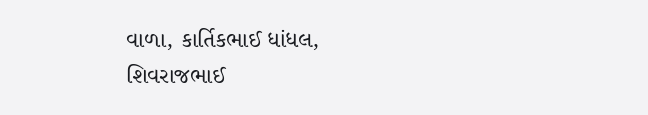વાળા, કાર્તિકભાઈ ધાંધલ, શિવરાજભાઈ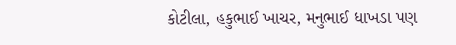કોટીલા, હકુભાઈ ખાચર, મનુભાઈ ધાખડા પણ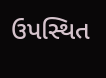ઉપસ્થિત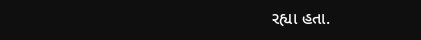રહ્યા હતા.